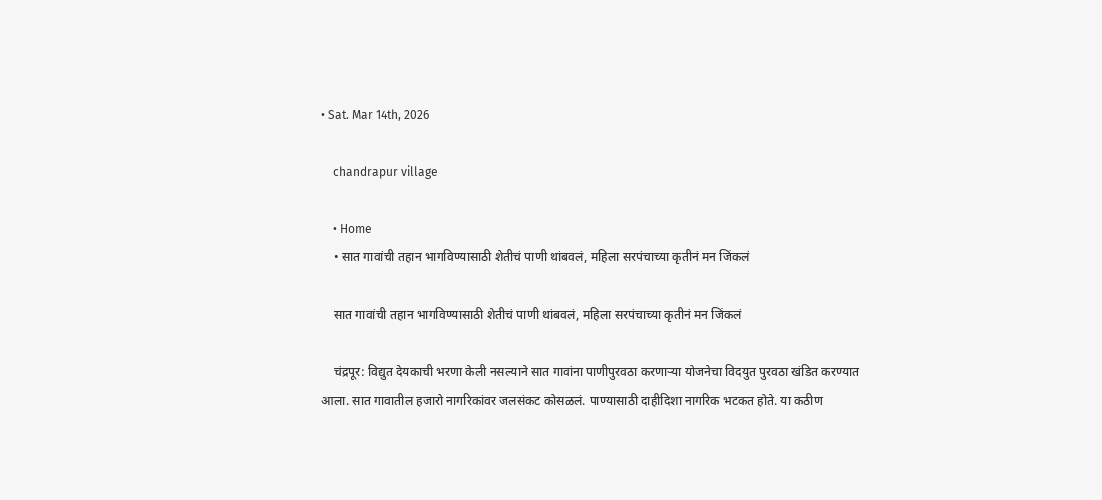• Sat. Mar 14th, 2026

    chandrapur village

    • Home
    • सात गावांची तहान भागविण्यासाठी शेतीचं पाणी थांबवलं, महिला सरपंचाच्या कृतीनं मन जिंकलं

    सात गावांची तहान भागविण्यासाठी शेतीचं पाणी थांबवलं, महिला सरपंचाच्या कृतीनं मन जिंकलं

    चंद्रपूर: विद्युत देयकाची भरणा केली नसल्याने सात गावांना पाणीपुरवठा करणाऱ्या योजनेचा विदयुत पुरवठा खंडित करण्यात आला. सात गावातील हजारो नागरिकांवर जलसंकट कोसळलं. पाण्यासाठी दाहीदिशा नागरिक भटकत होते. या कठीण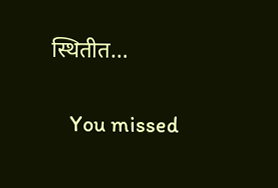स्थितीत…

    You missed